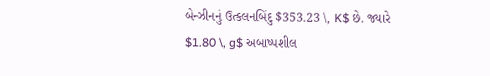બેન્ઝીનનું ઉત્કલનબિંદુ $353.23 \, K$ છે. જ્યારે $1.80 \, g$ અબાષ્પશીલ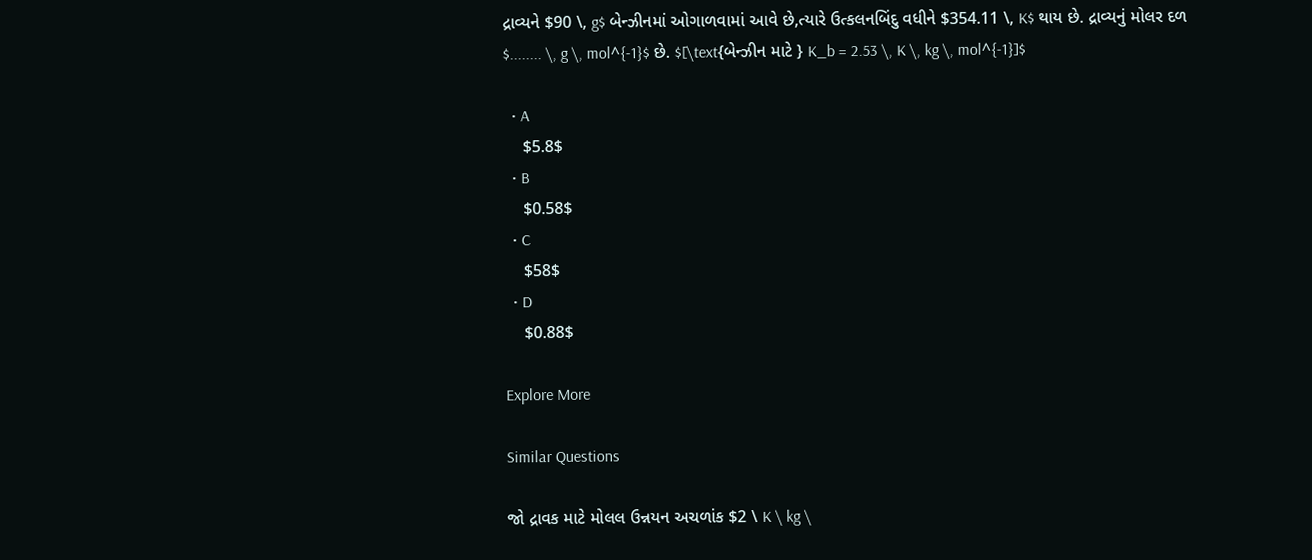દ્રાવ્યને $90 \, g$ બેન્ઝીનમાં ઓગાળવામાં આવે છે,ત્યારે ઉત્કલનબિંદુ વધીને $354.11 \, K$ થાય છે. દ્રાવ્યનું મોલર દળ $........ \, g \, mol^{-1}$ છે. $[\text{બેન્ઝીન માટે } K_b = 2.53 \, K \, kg \, mol^{-1}]$

  • A
    $5.8$
  • B
    $0.58$
  • C
    $58$
  • D
    $0.88$

Explore More

Similar Questions

જો દ્રાવક માટે મોલલ ઉન્નયન અચળાંક $2 \ K \ kg \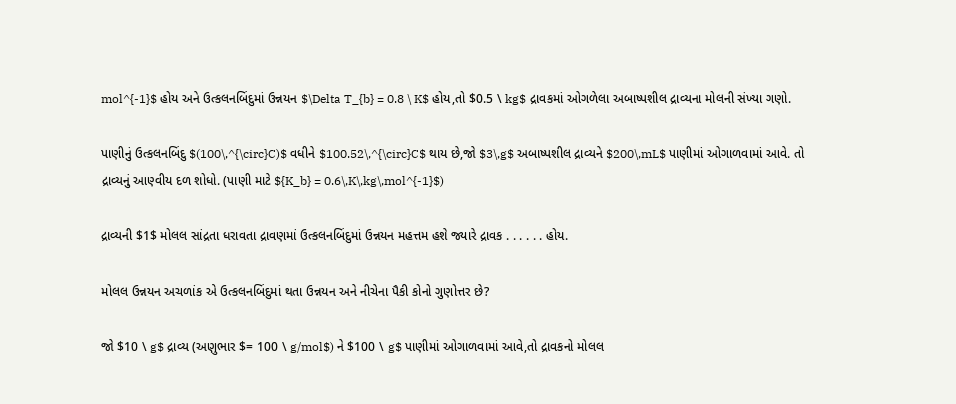mol^{-1}$ હોય અને ઉત્કલનબિંદુમાં ઉન્નયન $\Delta T_{b} = 0.8 \ K$ હોય,તો $0.5 \ kg$ દ્રાવકમાં ઓગળેલા અબાષ્પશીલ દ્રાવ્યના મોલની સંખ્યા ગણો.

પાણીનું ઉત્કલનબિંદુ $(100\,^{\circ}C)$ વધીને $100.52\,^{\circ}C$ થાય છે,જો $3\,g$ અબાષ્પશીલ દ્રાવ્યને $200\,mL$ પાણીમાં ઓગાળવામાં આવે. તો દ્રાવ્યનું આણ્વીય દળ શોધો. (પાણી માટે ${K_b} = 0.6\,K\,kg\,mol^{-1}$)

દ્રાવ્યની $1$ મોલલ સાંદ્રતા ધરાવતા દ્રાવણમાં ઉત્કલનબિંદુમાં ઉન્નયન મહત્તમ હશે જ્યારે દ્રાવક . . . . . . હોય.

મોલલ ઉન્નયન અચળાંક એ ઉત્કલનબિંદુમાં થતા ઉન્નયન અને નીચેના પૈકી કોનો ગુણોત્તર છે?

જો $10 \ g$ દ્રાવ્ય (અણુભાર $= 100 \ g/mol$) ને $100 \ g$ પાણીમાં ઓગાળવામાં આવે,તો દ્રાવકનો મોલલ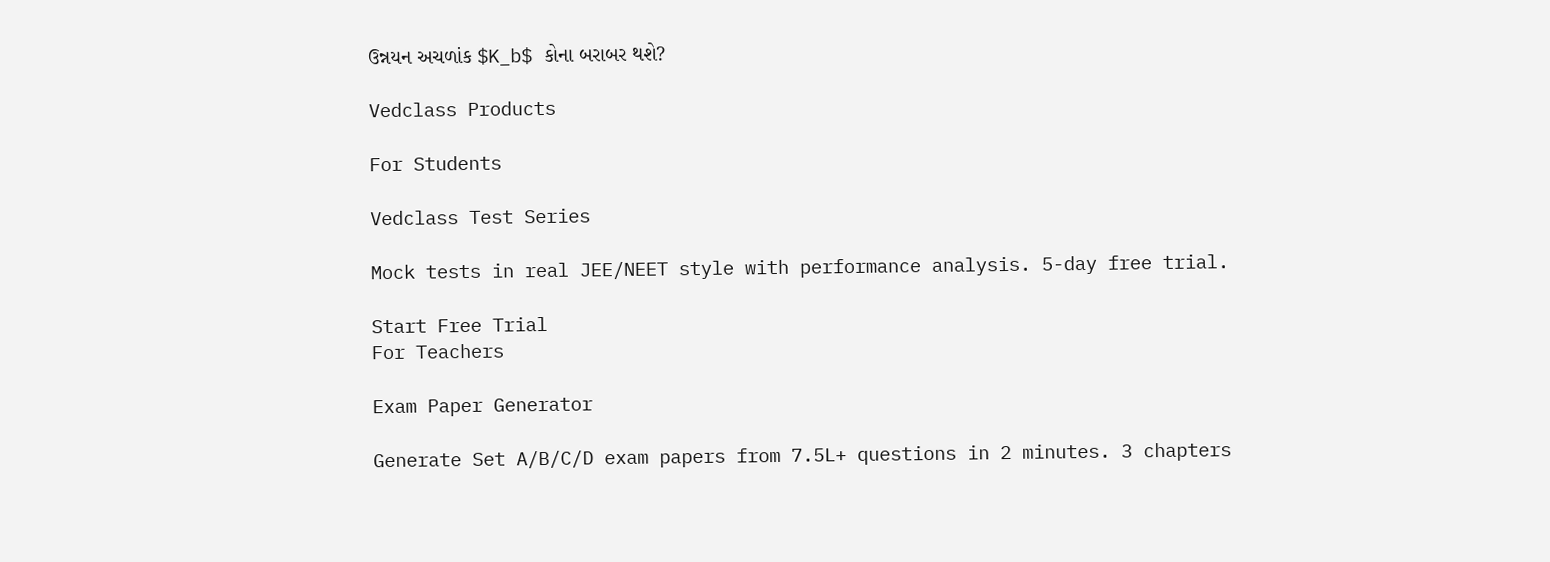ઉન્નયન અચળાંક $K_b$ કોના બરાબર થશે?

Vedclass Products

For Students

Vedclass Test Series

Mock tests in real JEE/NEET style with performance analysis. 5-day free trial.

Start Free Trial
For Teachers

Exam Paper Generator

Generate Set A/B/C/D exam papers from 7.5L+ questions in 2 minutes. 3 chapters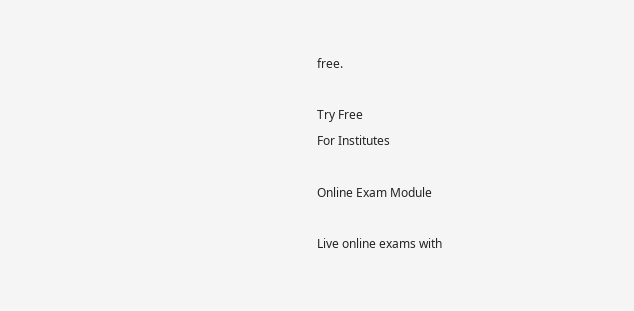free.

Try Free
For Institutes

Online Exam Module

Live online exams with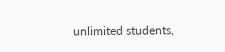unlimited students,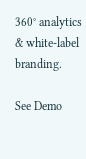360° analytics & white-label branding.

See Demo